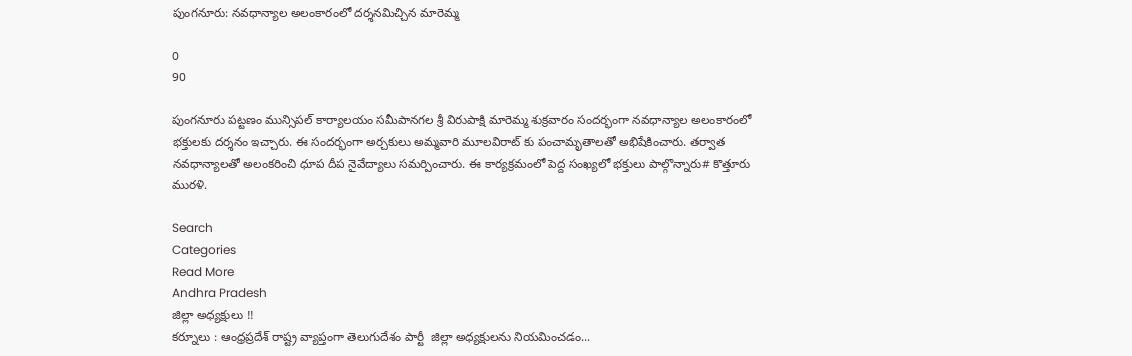పుంగనూరు: నవధాన్యాల అలంకారంలో దర్శనమిచ్చిన మారెమ్మ

0
90

పుంగనూరు పట్టణం మున్సిపల్ కార్యాలయం సమీపానగల శ్రీ విరుపాక్షి మారెమ్మ శుక్రవారం సందర్భంగా నవధాన్యాల అలంకారంలో భక్తులకు దర్శనం ఇచ్చారు. ఈ సందర్భంగా అర్చకులు అమ్మవారి మూలవిరాట్ కు పంచామృతాలతో అభిషేకించారు. తర్వాత నవధాన్యాలతో అలంకరించి ధూప దీప నైవేద్యాలు సమర్పించారు. ఈ కార్యక్రమంలో పెద్ద సంఖ్యలో భక్తులు పాల్గొన్నారు# కొత్తూరు మురళి.

Search
Categories
Read More
Andhra Pradesh
జిల్లా అధ్యక్షులు !!
కర్నూలు : ఆంధ్రప్రదేశ్ రాష్ట్ర వ్యాప్తంగా తెలుగుదేశం పార్టీ  జిల్లా అధ్యక్షులను నియమించడం...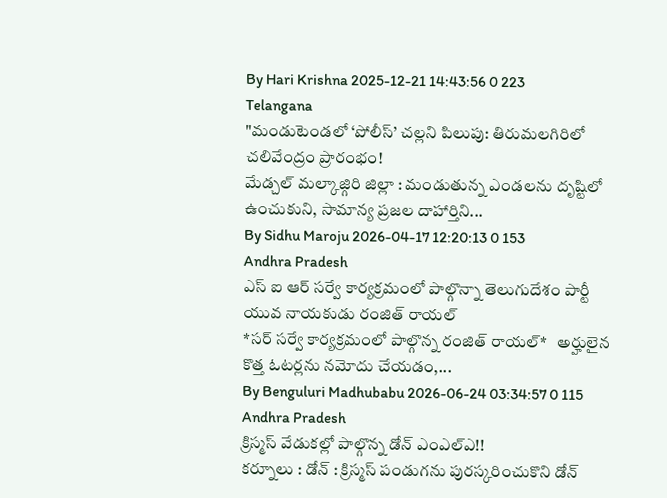By Hari Krishna 2025-12-21 14:43:56 0 223
Telangana
"మండుటెండలో ‘పోలీస్’ చల్లని పిలుపు: తిరుమలగిరిలో చలివేంద్రం ప్రారంభం!
మేడ్చల్ మల్కాజ్గిరి జిల్లా : మండుతున్న ఎండలను దృష్టిలో ఉంచుకుని, సామాన్య ప్రజల దాహార్తిని...
By Sidhu Maroju 2026-04-17 12:20:13 0 153
Andhra Pradesh
ఎస్ ఐ ఆర్ సర్వే కార్యక్రమంలో పాల్గొన్నా తెలుగుదేశం పార్టీ యువ నాయకుడు రంజిత్ రాయల్
*సర్ సర్వే కార్యక్రమంలో పాల్గొన్న రంజిత్ రాయల్*   అర్హులైన కొత్త ఓటర్లను నమోదు చేయడం,...
By Benguluri Madhubabu 2026-06-24 03:34:57 0 115
Andhra Pradesh
క్రిస్మస్ వేడుకల్లో పాల్గొన్న డోన్ ఎంఎల్ఎ!!
కర్నూలు : డోన్ : క్రిస్మస్ పండుగను పురస్కరించుకొని డోన్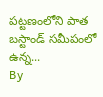పట్టణంలోని పాత బస్టాండ్ సమీపంలో ఉన్న...
By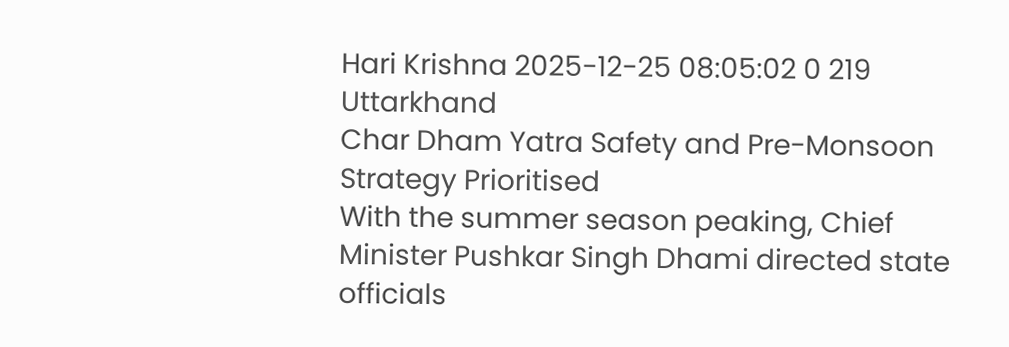Hari Krishna 2025-12-25 08:05:02 0 219
Uttarkhand
Char Dham Yatra Safety and Pre-Monsoon Strategy Prioritised
With the summer season peaking, Chief Minister Pushkar Singh Dhami directed state officials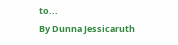to...
By Dunna Jessicaruth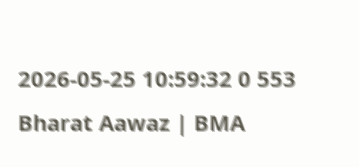2026-05-25 10:59:32 0 553
Bharat Aawaz | BMA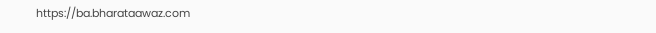https://ba.bharataawaz.com